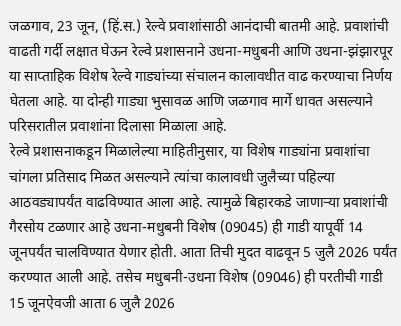जळगाव, 23 जून, (हिं.स.) रेल्वे प्रवाशांसाठी आनंदाची बातमी आहे. प्रवाशांची वाढती गर्दी लक्षात घेऊन रेल्वे प्रशासनाने उधना-मधुबनी आणि उधना-झंझारपूर या साप्ताहिक विशेष रेल्वे गाड्यांच्या संचालन कालावधीत वाढ करण्याचा निर्णय घेतला आहे. या दोन्ही गाड्या भुसावळ आणि जळगाव मार्गे धावत असल्याने परिसरातील प्रवाशांना दिलासा मिळाला आहे.
रेल्वे प्रशासनाकडून मिळालेल्या माहितीनुसार, या विशेष गाड्यांना प्रवाशांचा चांगला प्रतिसाद मिळत असल्याने त्यांचा कालावधी जुलैच्या पहिल्या आठवड्यापर्यंत वाढविण्यात आला आहे. त्यामुळे बिहारकडे जाणाऱ्या प्रवाशांची गैरसोय टळणार आहे उधना-मधुबनी विशेष (09045) ही गाडी यापूर्वी 14 जूनपर्यंत चालविण्यात येणार होती. आता तिची मुदत वाढवून 5 जुलै 2026 पर्यंत करण्यात आली आहे. तसेच मधुबनी-उधना विशेष (09046) ही परतीची गाडी 15 जूनऐवजी आता 6 जुलै 2026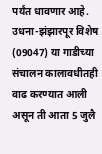पर्यंत धावणार आहे.
उधना-झंझारपूर विशेष (09047) या गाडीच्या संचालन कालावधीतही वाढ करण्यात आली असून ती आता 5 जुलै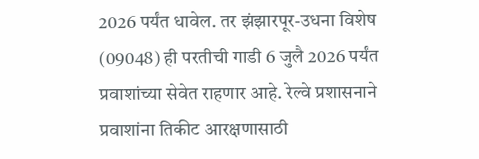2026 पर्यंत धावेल. तर झंझारपूर-उधना विशेष (09048) ही परतीची गाडी 6 जुलै 2026 पर्यंत प्रवाशांच्या सेवेत राहणार आहे. रेल्वे प्रशासनाने प्रवाशांना तिकीट आरक्षणासाठी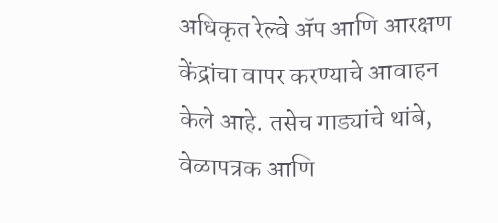अधिकृत रेल्वे ॲप आणि आरक्षण केंद्रांचा वापर करण्याचे आवाहन केले आहे. तसेच गाड्यांचे थांबे, वेळापत्रक आणि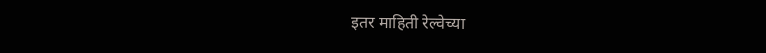इतर माहिती रेल्वेच्या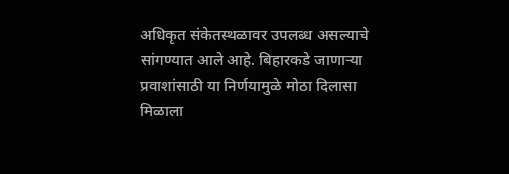अधिकृत संकेतस्थळावर उपलब्ध असल्याचे सांगण्यात आले आहे. बिहारकडे जाणाऱ्या प्रवाशांसाठी या निर्णयामुळे मोठा दिलासा मिळाला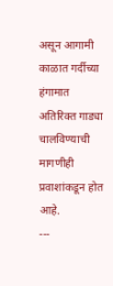असून आगामी काळात गर्दीच्या हंगामात अतिरिक्त गाड्या चालविण्याची मागणीही प्रवाशांकडून होत आहे.
---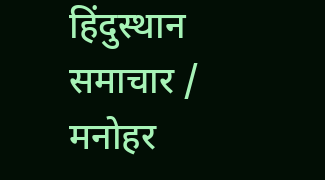हिंदुस्थान समाचार / मनोहर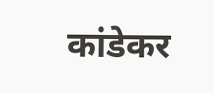कांडेकर